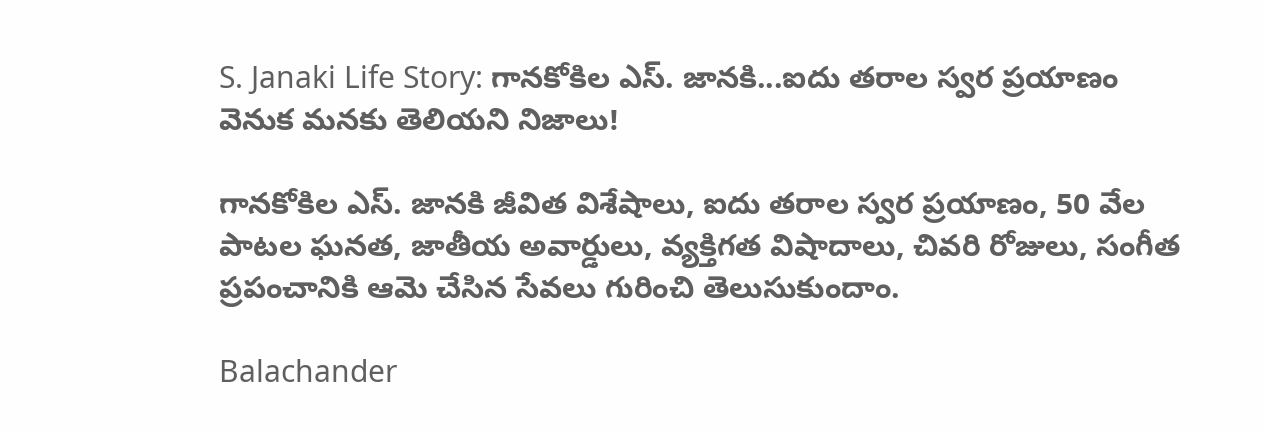S. Janaki Life Story: గానకోకిల ఎస్. జానకి...ఐదు తరాల స్వర ప్రయాణం వెనుక మనకు తెలియని నిజాలు!

గానకోకిల ఎస్. జానకి జీవిత విశేషాలు, ఐదు తరాల స్వర ప్రయాణం, 50 వేల పాటల ఘనత, జాతీయ అవార్డులు, వ్యక్తిగత విషాదాలు, చివరి రోజులు, సంగీత ప్రపంచానికి ఆమె చేసిన సేవలు గురించి తెలుసుకుందాం.

Balachander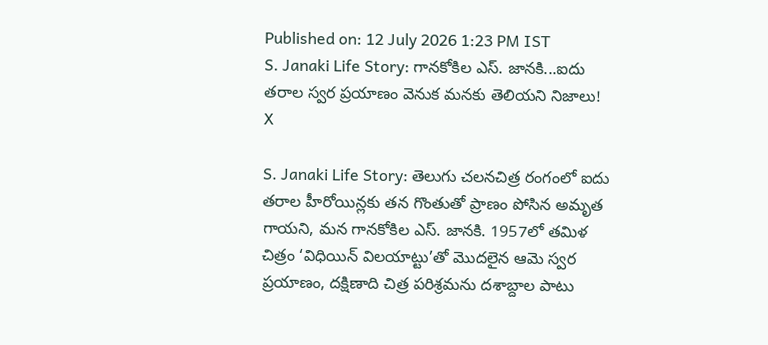Published on: 12 July 2026 1:23 PM IST
S. Janaki Life Story: గానకోకిల ఎస్. జానకి...ఐదు తరాల స్వర ప్రయాణం వెనుక మనకు తెలియని నిజాలు!
X

S. Janaki Life Story: తెలుగు చలనచిత్ర రంగంలో ఐదు తరాల హీరోయిన్లకు తన గొంతుతో ప్రాణం పోసిన అమృత గాయని, మన గానకోకిల ఎస్. జానకి. 1957లో తమిళ చిత్రం ‘విధియిన్ విలయాట్టు’తో మొదలైన ఆమె స్వర ప్రయాణం, దక్షిణాది చిత్ర పరిశ్రమను దశాబ్దాల పాటు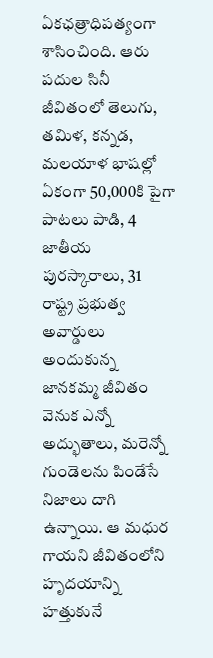ఏకఛత్రాధిపత్యంగా శాసించింది. ఆరు పదుల సినీ జీవితంలో తెలుగు, తమిళ, కన్నడ, మలయాళ భాషల్లో ఏకంగా 50,000కి పైగా పాటలు పాడి, 4 జాతీయ పురస్కారాలు, 31 రాష్ట్ర ప్రభుత్వ అవార్డులు అందుకున్న జానకమ్మ జీవితం వెనుక ఎన్నో అద్భుతాలు, మరెన్నో గుండెలను పిండేసే నిజాలు దాగి ఉన్నాయి. ఆ మధుర గాయని జీవితంలోని హృదయాన్ని హత్తుకునే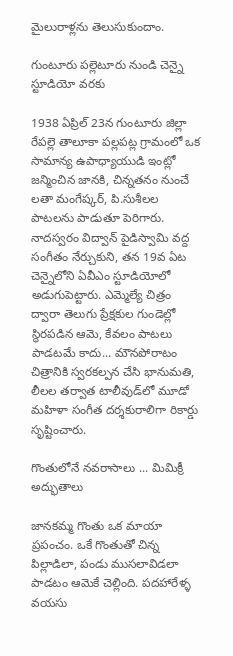మైలురాళ్లను తెలుసుకుందాం.

గుంటూరు పల్లెటూరు నుండి చెన్నై స్టూడియో వరకు

1938 ఏప్రిల్ 23న గుంటూరు జిల్లా రేపల్లె తాలూకా పల్లపట్ల గ్రామంలో ఒక సామాన్య ఉపాధ్యాయుడి ఇంట్లో జన్మించిన జానకి, చిన్నతనం నుంచే లతా మంగేష్కర్, పి.సుశీలల పాటలను పాడుతూ పెరిగారు. నాదస్వరం విద్వాన్ పైడిస్వామి వద్ద సంగీతం నేర్చుకుని, తన 19వ ఏట చెన్నైలోని ఏవీఎం స్టూడియోలో అడుగుపెట్టారు. ఎమ్మెల్యే చిత్రం ద్వారా తెలుగు ప్రేక్షకుల గుండెల్లో స్థిరపడిన ఆమె, కేవలం పాటలు పాడటమే కాదు... మౌనపోరాటం చిత్రానికి స్వరకల్పన చేసి భానుమతి, లీలల తర్వాత టాలీవుడ్‌లో మూడో మహిళా సంగీత దర్శకురాలిగా రికార్డు సృష్టించారు.

గొంతులోనే నవరాసాలు ... మిమిక్రీ అద్భుతాలు

జానకమ్మ గొంతు ఒక మాయా ప్రపంచం. ఒకే గొంతుతో చిన్న పిల్లాడిలా, పండు ముసలావిడలా పాడటం ఆమెకే చెల్లింది. పదహారేళ్ళ వయసు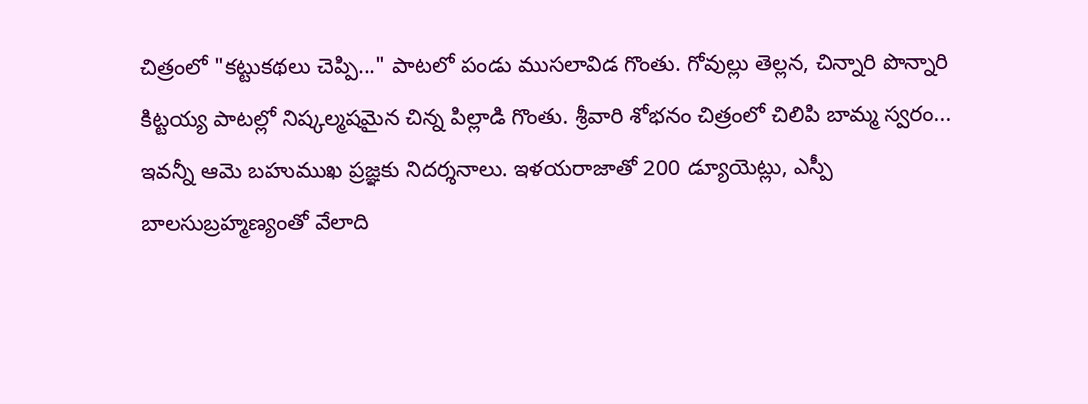చిత్రంలో "కట్టుకథలు చెప్పి..." పాటలో పండు ముసలావిడ గొంతు. గోవుల్లు తెల్లన, చిన్నారి పొన్నారి కిట్టయ్య పాటల్లో నిష్కల్మషమైన చిన్న పిల్లాడి గొంతు. శ్రీవారి శోభనం చిత్రంలో చిలిపి బామ్మ స్వరం... ఇవన్నీ ఆమె బహుముఖ ప్రజ్ఞకు నిదర్శనాలు. ఇళయరాజాతో 200 డ్యూయెట్లు, ఎస్పీ బాలసుబ్రహ్మణ్యంతో వేలాది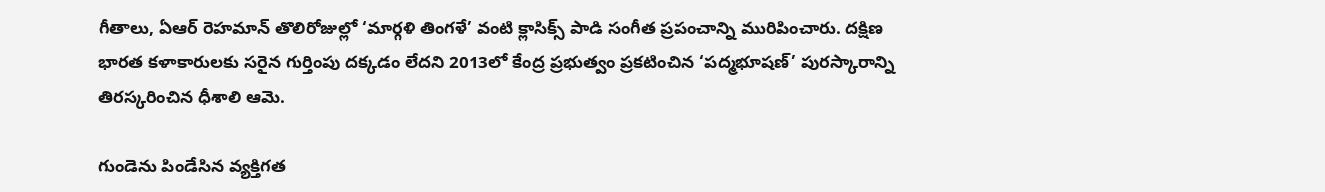గీతాలు, ఏఆర్ రెహమాన్ తొలిరోజుల్లో ‘మార్గళి తింగళే’ వంటి క్లాసిక్స్ పాడి సంగీత ప్రపంచాన్ని మురిపించారు. దక్షిణ భారత కళాకారులకు సరైన గుర్తింపు దక్కడం లేదని 2013లో కేంద్ర ప్రభుత్వం ప్రకటించిన ‘పద్మభూషణ్’ పురస్కారాన్ని తిరస్కరించిన ధీశాలి ఆమె.

గుండెను పిండేసిన వ్యక్తిగత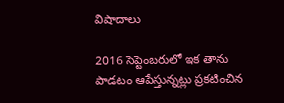విషాదాలు

2016 సెప్టెంబరులో ఇక తాను పాడటం ఆపేస్తున్నట్లు ప్రకటించిన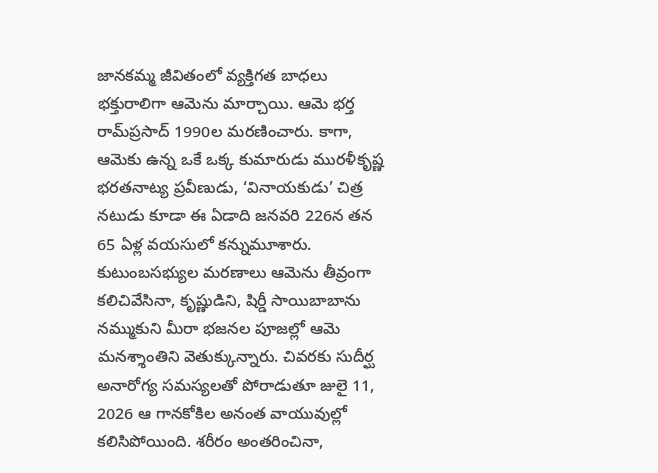జానకమ్మ జీవితంలో వ్యక్తిగత బాధలు భక్తురాలిగా ఆమెను మార్చాయి. ఆమె భర్త రామ్‌ప్రసాద్ 1990ల మరణించారు. కాగా, ఆమెకు ఉన్న ఒకే ఒక్క కుమారుడు మురళీకృష్ణ భరతనాట్య ప్రవీణుడు, ‘వినాయకుడు’ చిత్ర నటుడు కూడా ఈ ఏడాది జనవరి 226న తన 65 ఏళ్ల వయసులో కన్నుమూశారు. కుటుంబసభ్యుల మరణాలు ఆమెను తీవ్రంగా కలిచివేసినా, కృష్ణుడిని, షిర్డీ సాయిబాబాను నమ్ముకుని మీరా భజనల పూజల్లో ఆమె మనశ్శాంతిని వెతుక్కున్నారు. చివరకు సుదీర్ఘ అనారోగ్య సమస్యలతో పోరాడుతూ జులై 11, 2026 ఆ గానకోకిల అనంత వాయువుల్లో కలిసిపోయింది. శరీరం అంతరించినా,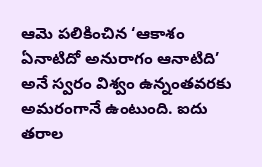ఆమె పలికించిన ‘ఆకాశం ఏనాటిదో అనురాగం ఆనాటిది’ అనే స్వరం విశ్వం ఉన్నంతవరకు అమరంగానే ఉంటుంది. ఐదు తరాల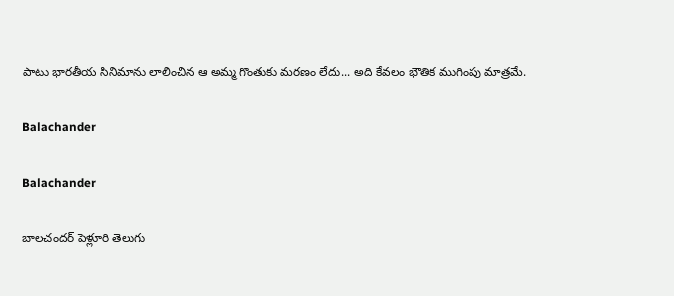పాటు భారతీయ సినిమాను లాలించిన ఆ అమ్మ గొంతుకు మరణం లేదు... అది కేవలం భౌతిక ముగింపు మాత్రమే.

Balachander

Balachander

బాలచందర్ పెళ్లూరి తెలుగు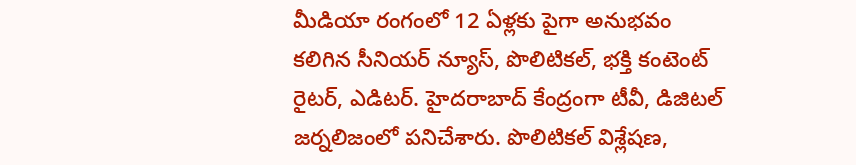మీడియా రంగంలో 12 ఏళ్లకు పైగా అనుభవం కలిగిన సీనియర్ న్యూస్, పొలిటికల్, భక్తి కంటెంట్ రైటర్, ఎడిటర్. హైదరాబాద్ కేంద్రంగా టీవీ, డిజిటల్ జర్నలిజంలో పనిచేశారు. పొలిటికల్ విశ్లేషణ,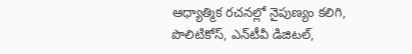ఆధ్యాత్మిక రచనల్లో నైపుణ్యం కలిగి, పొలిటికోస్, ఎన్‌టీవీ డిజిటల్,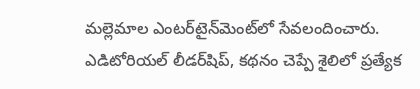మల్లెమాల ఎంటర్‌టైన్‌మెంట్‌లో సేవలందించారు. ఎడిటోరియల్ లీడర్‌షిప్, కథనం చెప్పే శైలిలో ప్రత్యేక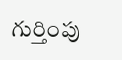గుర్తింపు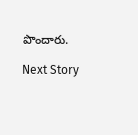పొందారు.

Next Story